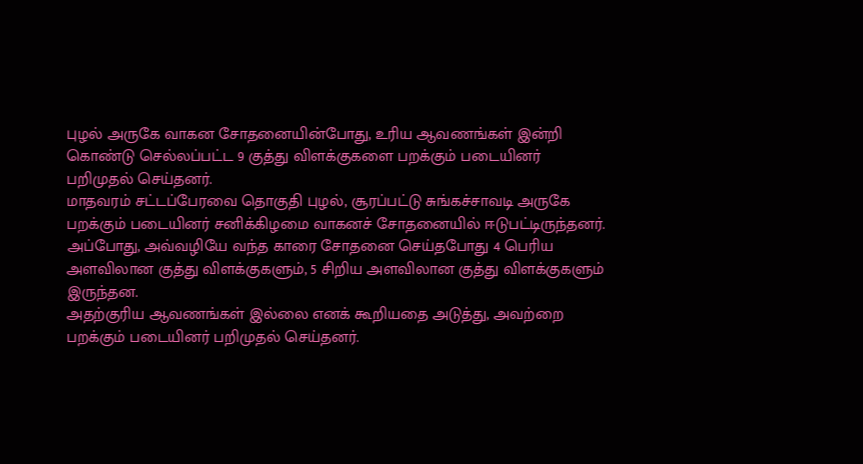புழல் அருகே வாகன சோதனையின்போது, உரிய ஆவணங்கள் இன்றி கொண்டு செல்லப்பட்ட 9 குத்து விளக்குகளை பறக்கும் படையினர் பறிமுதல் செய்தனர்.
மாதவரம் சட்டப்பேரவை தொகுதி புழல், சூரப்பட்டு சுங்கச்சாவடி அருகே பறக்கும் படையினர் சனிக்கிழமை வாகனச் சோதனையில் ஈடுபட்டிருந்தனர். அப்போது, அவ்வழியே வந்த காரை சோதனை செய்தபோது 4 பெரிய அளவிலான குத்து விளக்குகளும், 5 சிறிய அளவிலான குத்து விளக்குகளும் இருந்தன.
அதற்குரிய ஆவணங்கள் இல்லை எனக் கூறியதை அடுத்து, அவற்றை பறக்கும் படையினர் பறிமுதல் செய்தனர்.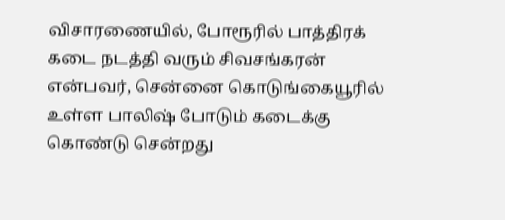விசாரணையில், போரூரில் பாத்திரக் கடை நடத்தி வரும் சிவசங்கரன் என்பவர், சென்னை கொடுங்கையூரில் உள்ள பாலிஷ் போடும் கடைக்கு கொண்டு சென்றது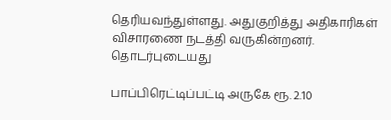தெரியவந்துள்ளது. அதுகுறித்து அதிகாரிகள் விசாரணை நடத்தி வருகின்றனர்.
தொடர்புடையது

பாப்பிரெட்டிப்பட்டி அருகே ரூ. 2.10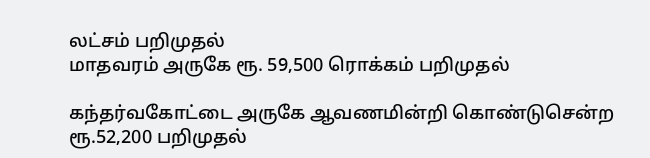லட்சம் பறிமுதல்
மாதவரம் அருகே ரூ. 59,500 ரொக்கம் பறிமுதல்

கந்தர்வகோட்டை அருகே ஆவணமின்றி கொண்டுசென்ற ரூ.52,200 பறிமுதல்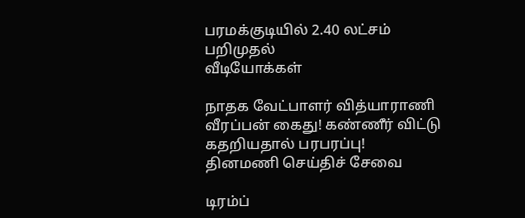பரமக்குடியில் 2.40 லட்சம் பறிமுதல்
வீடியோக்கள்

நாதக வேட்பாளர் வித்யாராணி வீரப்பன் கைது! கண்ணீர் விட்டு கதறியதால் பரபரப்பு!
தினமணி செய்திச் சேவை

டிரம்ப்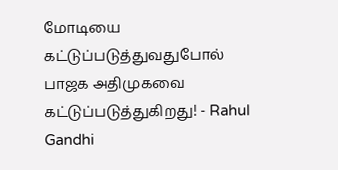மோடியை கட்டுப்படுத்துவதுபோல் பாஜக அதிமுகவை கட்டுப்படுத்துகிறது! - Rahul Gandhi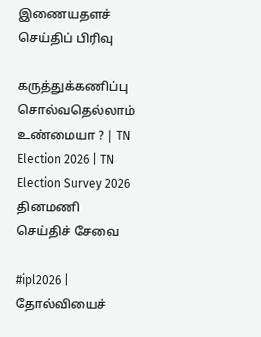இணையதளச் செய்திப் பிரிவு

கருத்துக்கணிப்பு சொல்வதெல்லாம் உண்மையா ? | TN Election 2026 | TN Election Survey 2026
தினமணி செய்திச் சேவை

#ipl2026 | தோல்வியைச்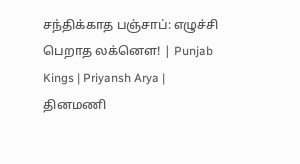சந்திக்காத பஞ்சாப்: எழுச்சி பெறாத லக்னௌ! | Punjab Kings | Priyansh Arya |
தினமணி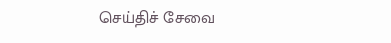செய்திச் சேவை